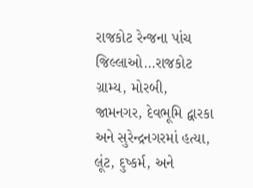રાજકોટ રેન્જના પાંચ જિલ્લાઓ…રાજકોટ ગ્રામ્ય, મોરબી, જામનગર, દેવભૂમિ દ્વારકા અને સુરેન્દ્રનગરમાં હત્યા, લૂંટ, દુષ્કર્મ, અને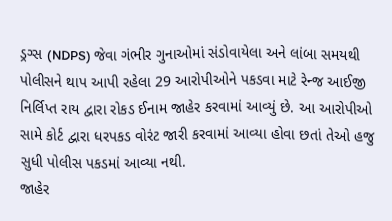ડ્રગ્સ (NDPS) જેવા ગંભીર ગુનાઓમાં સંડોવાયેલા અને લાંબા સમયથી પોલીસને થાપ આપી રહેલા 29 આરોપીઓને પકડવા માટે રેન્જ આઈજી નિર્લિપ્ત રાય દ્વારા રોકડ ઈનામ જાહેર કરવામાં આવ્યું છે. આ આરોપીઓ સામે કોર્ટ દ્વારા ધરપકડ વોરંટ જારી કરવામાં આવ્યા હોવા છતાં તેઓ હજુ સુધી પોલીસ પકડમાં આવ્યા નથી.
જાહેર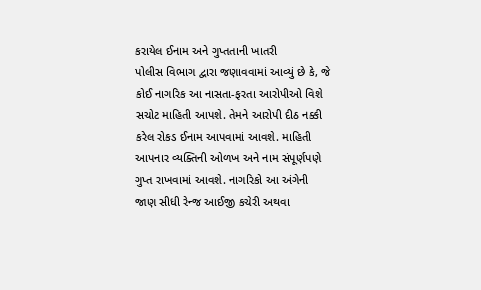કરાયેલ ઈનામ અને ગુપ્તતાની ખાતરી
પોલીસ વિભાગ દ્વારા જણાવવામાં આવ્યું છે કે, જે કોઈ નાગરિક આ નાસતા-ફરતા આરોપીઓ વિશે સચોટ માહિતી આપશે. તેમને આરોપી દીઠ નક્કી કરેલ રોકડ ઈનામ આપવામાં આવશે. માહિતી આપનાર વ્યક્તિની ઓળખ અને નામ સંપૂર્ણપણે ગુપ્ત રાખવામાં આવશે. નાગરિકો આ અંગેની જાણ સીધી રેન્જ આઈજી કચેરી અથવા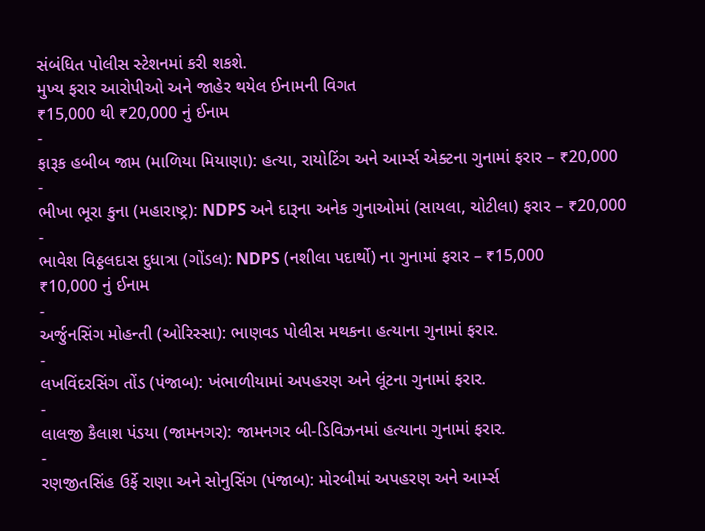સંબંધિત પોલીસ સ્ટેશનમાં કરી શકશે.
મુખ્ય ફરાર આરોપીઓ અને જાહેર થયેલ ઈનામની વિગત
₹15,000 થી ₹20,000 નું ઈનામ
-
ફારૂક હબીબ જામ (માળિયા મિયાણા): હત્યા, રાયોટિંગ અને આર્મ્સ એક્ટના ગુનામાં ફરાર – ₹20,000
-
ભીખા ભૂરા કુના (મહારાષ્ટ્ર): NDPS અને દારૂના અનેક ગુનાઓમાં (સાયલા, ચોટીલા) ફરાર – ₹20,000
-
ભાવેશ વિઠ્ઠલદાસ દુધાત્રા (ગોંડલ): NDPS (નશીલા પદાર્થો) ના ગુનામાં ફરાર – ₹15,000
₹10,000 નું ઈનામ
-
અર્જુનસિંગ મોહન્તી (ઓરિસ્સા): ભાણવડ પોલીસ મથકના હત્યાના ગુનામાં ફરાર.
-
લખવિંદરસિંગ તોંડ (પંજાબ): ખંભાળીયામાં અપહરણ અને લૂંટના ગુનામાં ફરાર.
-
લાલજી કૈલાશ પંડયા (જામનગર): જામનગર બી-ડિવિઝનમાં હત્યાના ગુનામાં ફરાર.
-
રણજીતસિંહ ઉર્ફે રાણા અને સોનુસિંગ (પંજાબ): મોરબીમાં અપહરણ અને આર્મ્સ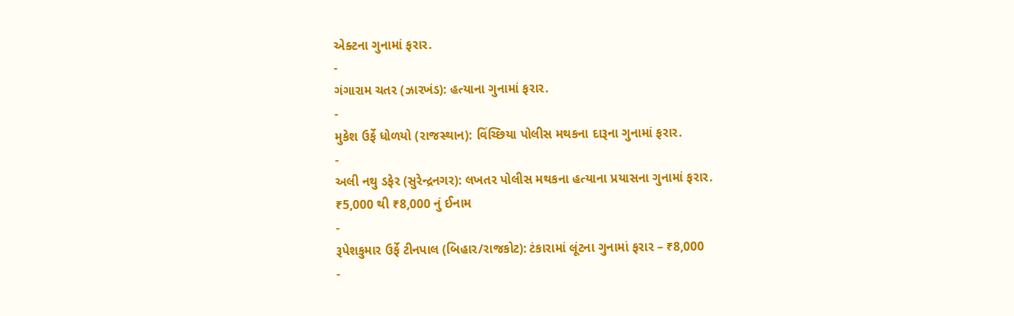એક્ટના ગુનામાં ફરાર.
-
ગંગારામ ચતર (ઝારખંડ): હત્યાના ગુનામાં ફરાર.
-
મુકેશ ઉર્ફે ધોળયો (રાજસ્થાન): વિંચ્છિયા પોલીસ મથકના દારૂના ગુનામાં ફરાર.
-
અલી નથુ ડફેર (સુરેન્દ્રનગર): લખતર પોલીસ મથકના હત્યાના પ્રયાસના ગુનામાં ફરાર.
₹5,000 થી ₹8,000 નું ઈનામ
-
રૂપેશકુમાર ઉર્ફે ટીનપાલ (બિહાર/રાજકોટ): ટંકારામાં લૂંટના ગુનામાં ફરાર – ₹8,000
-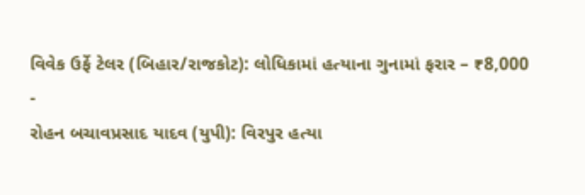વિવેક ઉર્ફે ટેલર (બિહાર/રાજકોટ): લોધિકામાં હત્યાના ગુનામાં ફરાર – ₹8,000
-
રોહન બચાવપ્રસાદ યાદવ (યુપી): વિરપુર હત્યા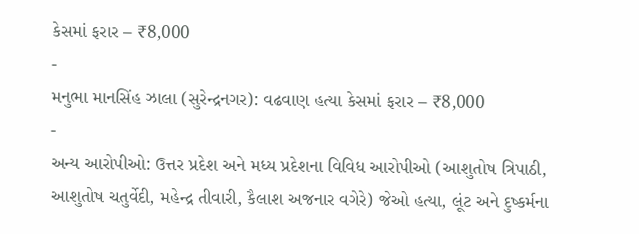કેસમાં ફરાર – ₹8,000
-
મનુભા માનસિંહ ઝાલા (સુરેન્દ્રનગર): વઢવાણ હત્યા કેસમાં ફરાર – ₹8,000
-
અન્ય આરોપીઓ: ઉત્તર પ્રદેશ અને મધ્ય પ્રદેશના વિવિધ આરોપીઓ (આશુતોષ ત્રિપાઠી, આશુતોષ ચતુર્વેદી, મહેન્દ્ર તીવારી, કૈલાશ અજનાર વગેરે) જેઓ હત્યા, લૂંટ અને દુષ્કર્મના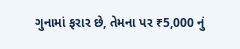ગુનામાં ફરાર છે, તેમના પર ₹5,000 નું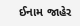ઈનામ જાહેર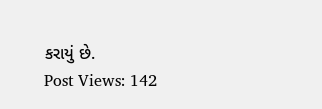કરાયું છે.
Post Views: 142